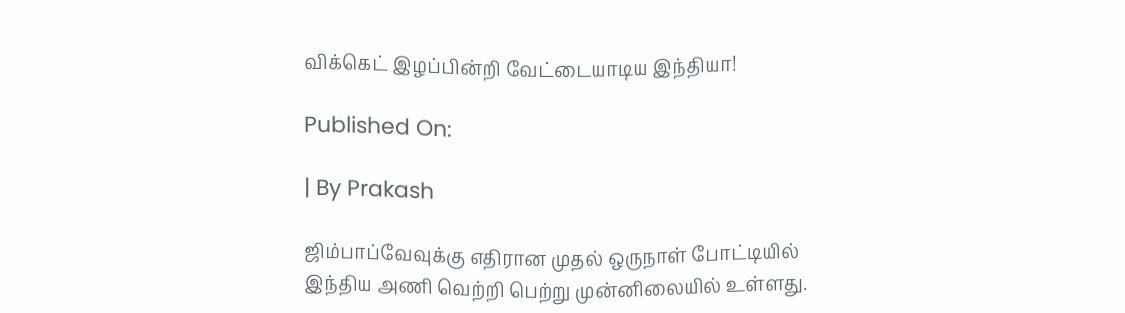விக்கெட் இழப்பின்றி வேட்டையாடிய இந்தியா!

Published On:

| By Prakash

ஜிம்பாப்வேவுக்கு எதிரான முதல் ஒருநாள் போட்டியில் இந்திய அணி வெற்றி பெற்று முன்னிலையில் உள்ளது.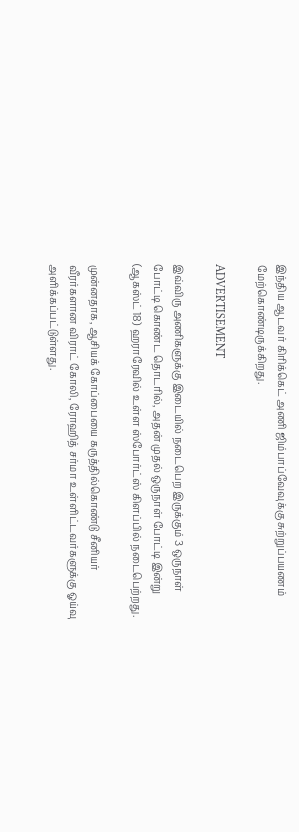இந்திய ஆடவர் கிரிக்கெட் அணி ஜிம்பாப்வேவுக்கு சுற்றுப்பயணம் மேற்கொண்டிருக்கிறது.

ADVERTISEMENT

இவ்விரு அணிகளுக்கு இடையில் நடைபெற இருக்கும் 3 ஒருநாள் போட்டி கொண்ட தொடரில், அதன் முதல் ஒருநாள் போட்டி இன்று (ஆகஸ்ட் 18) ஹராரேவில் உள்ள ஸ்போர்ட்ஸ் கிளப்பில் நடைபெற்றது.

முன்னதாக, ஆசியக் கோப்பையை கருத்தில்கொண்டு சீனியர் வீரர்களான விராட் கோலி, ரோஹித் சர்மா உள்ளிட்டவர்களுக்கு ஓய்வு அளிக்கப்பட்டுள்ளது.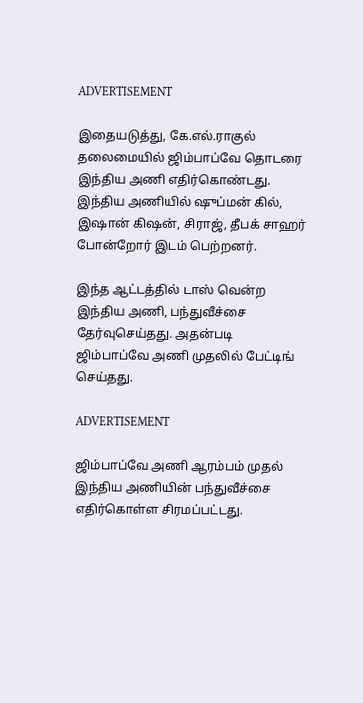ADVERTISEMENT

இதையடுத்து, கே.எல்.ராகுல் தலைமையில் ஜிம்பாப்வே தொடரை இந்திய அணி எதிர்கொண்டது. இந்திய அணியில் ஷுப்மன் கில், இஷான் கிஷன், சிராஜ், தீபக் சாஹர் போன்றோர் இடம் பெற்றனர்.

இந்த ஆட்டத்தில் டாஸ் வென்ற இந்திய அணி, பந்துவீச்சை தேர்வுசெய்தது. அதன்படி ஜிம்பாப்வே அணி முதலில் பேட்டிங் செய்தது.

ADVERTISEMENT

ஜிம்பாப்வே அணி ஆரம்பம் முதல் இந்திய அணியின் பந்துவீச்சை எதிர்கொள்ள சிரமப்பட்டது.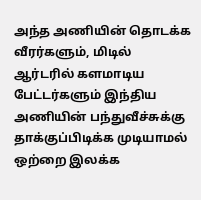அந்த அணியின் தொடக்க வீரர்களும், மிடில் ஆர்டரில் களமாடிய பேட்டர்களும் இந்திய அணியின் பந்துவீச்சுக்கு தாக்குப்பிடிக்க முடியாமல் ஒற்றை இலக்க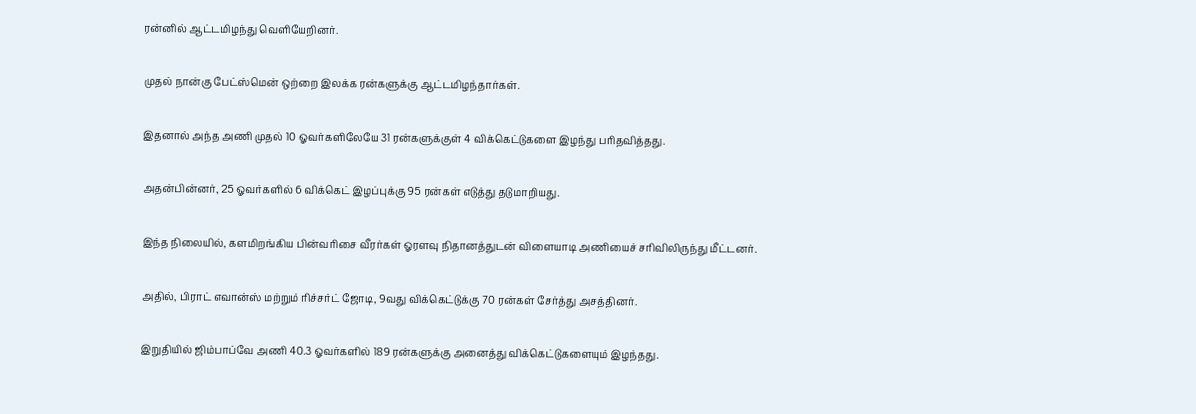ரன்னில் ஆட்டமிழந்து வெளியேறினர்.

முதல் நான்கு பேட்ஸ்மென் ஒற்றை இலக்க ரன்களுக்கு ஆட்டமிழந்தார்கள்.

இதனால் அந்த அணி முதல் 10 ஓவர்களிலேயே 31 ரன்களுக்குள் 4 விக்கெட்டுகளை இழந்து பரிதவித்தது.

அதன்பின்னர், 25 ஓவர்களில் 6 விக்கெட் இழப்புக்கு 95 ரன்கள் எடுத்து தடுமாறியது.

இந்த நிலையில், களமிறங்கிய பின்வரிசை வீரர்கள் ஓரளவு நிதானத்துடன் விளையாடி அணியைச் சரிவிலிருந்து மீட்டனர்.

அதில், பிராட் எவான்ஸ் மற்றும் ரிச்சர்ட் ஜோடி, 9வது விக்கெட்டுக்கு 70 ரன்கள் சேர்த்து அசத்தினர்.

இறுதியில் ஜிம்பாப்வே அணி 40.3 ஓவர்களில் 189 ரன்களுக்கு அனைத்து விக்கெட்டுகளையும் இழந்தது.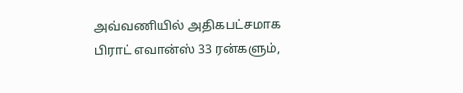அவ்வணியில் அதிகபட்சமாக பிராட் எவான்ஸ் 33 ரன்களும்,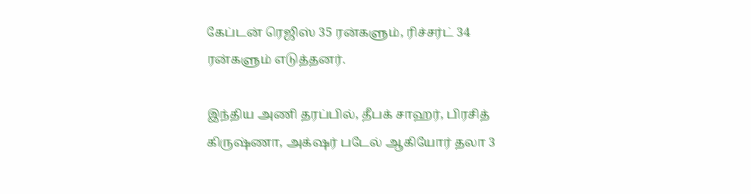கேப்டன் ரெஜிஸ் 35 ரன்களும், ரிச்சர்ட் 34 ரன்களும் எடுத்தனர்.

இந்திய அணி தரப்பில், தீபக் சாஹர், பிரசித் கிருஷ்ணா, அக்‌ஷர் படேல் ஆகியோர் தலா 3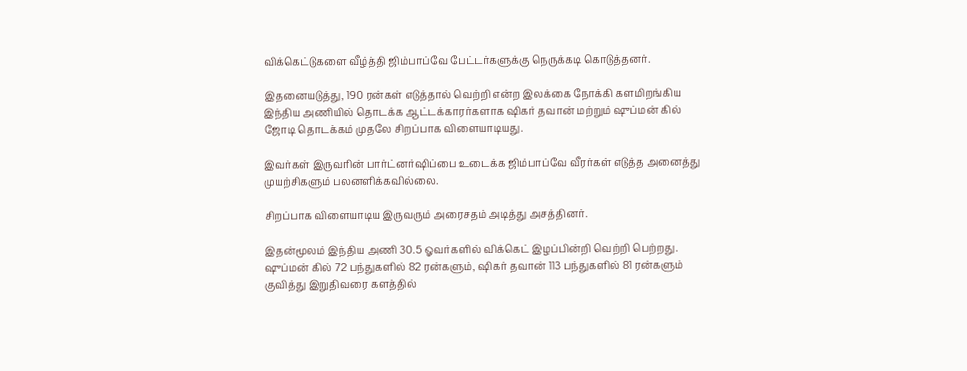விக்கெட்டுகளை வீழ்த்தி ஜிம்பாப்வே பேட்டர்களுக்கு நெருக்கடி கொடுத்தனர்.

இதனையடுத்து, 190 ரன்கள் எடுத்தால் வெற்றி என்ற இலக்கை நோக்கி களமிறங்கிய இந்திய அணியில் தொடக்க ஆட்டக்காரர்களாக ஷிகர் தவான் மற்றும் ஷுப்மன் கில் ஜோடி தொடக்கம் முதலே சிறப்பாக விளையாடியது.

இவர்கள் இருவரின் பார்ட்னர்ஷிப்பை உடைக்க ஜிம்பாப்வே வீரர்கள் எடுத்த அனைத்து முயற்சிகளும் பலனளிக்கவில்லை.

சிறப்பாக விளையாடிய இருவரும் அரைசதம் அடித்து அசத்தினர்.

இதன்மூலம் இந்திய அணி 30.5 ஓவர்களில் விக்கெட் இழப்பின்றி வெற்றி பெற்றது. ஷுப்மன் கில் 72 பந்துகளில் 82 ரன்களும், ஷிகர் தவான் 113 பந்துகளில் 81 ரன்களும் குவித்து இறுதிவரை களத்தில்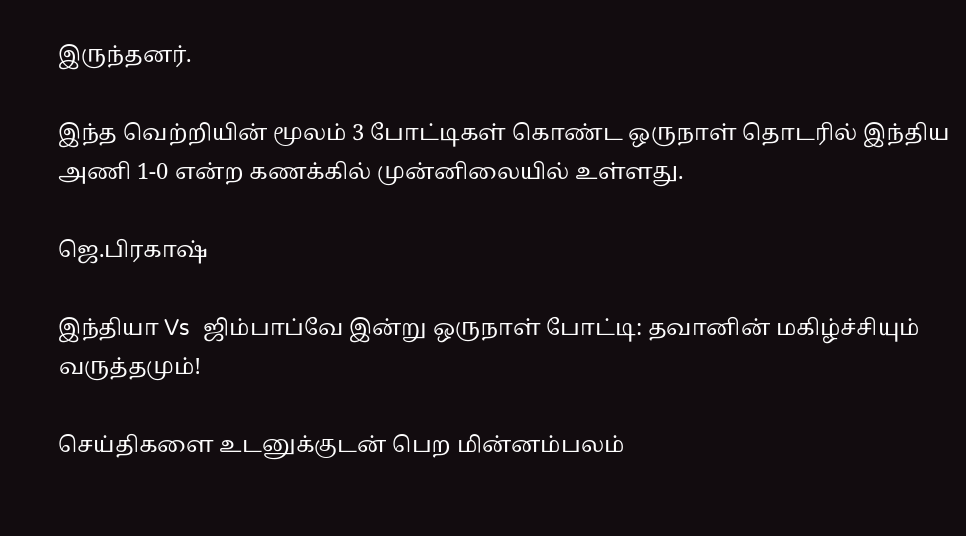இருந்தனர்.

இந்த வெற்றியின் மூலம் 3 போட்டிகள் கொண்ட ஒருநாள் தொடரில் இந்திய அணி 1-0 என்ற கணக்கில் முன்னிலையில் உள்ளது.

ஜெ.பிரகாஷ்

இந்தியா Vs  ஜிம்பாப்வே இன்று ஒருநாள் போட்டி: தவானின் மகிழ்ச்சியும் வருத்தமும்!

செய்திகளை உடனுக்குடன் பெற மின்னம்பலம்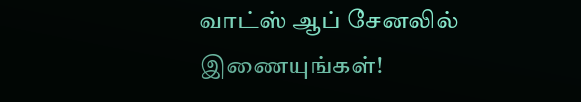வாட்ஸ் ஆப் சேனலில் இணையுங்கள்!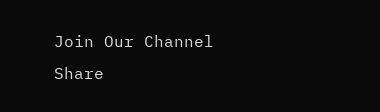Join Our Channel
Share